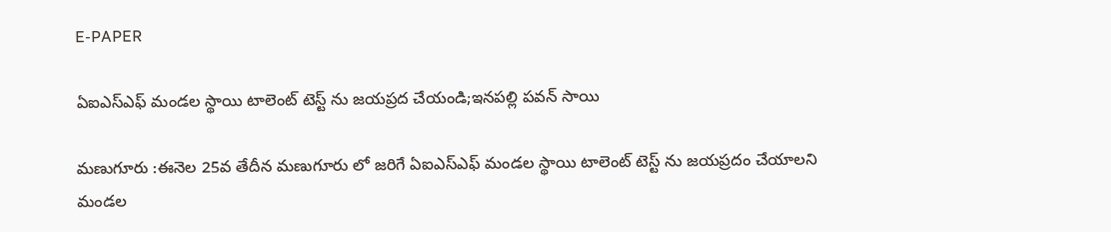E-PAPER

ఏఐఎస్ఎఫ్ మండల స్థాయి టాలెంట్ టెస్ట్ ను జయప్రద చేయండి;ఇనపల్లి పవన్ సాయి

మణుగూరు :ఈనెల 25వ తేదీన మణుగూరు లో జరిగే ఏఐఎస్ఎఫ్ మండల స్థాయి టాలెంట్ టెస్ట్ ను జయప్రదం చేయాలని మండల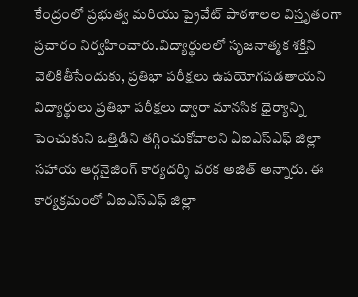కేంద్రంలో ప్రభుత్వ మరియు ప్రైవేట్ పాఠశాలల విస్తృతంగా ప్రచారం నిర్వహించారు.విద్యార్థులలో సృజనాత్మక శక్తిని వెలికితీసేందుకు, ప్రతిభా పరీక్షలు ఉపయోగపడతాయని విద్యార్థులు ప్రతిభా పరీక్షలు ద్వారా మానసిక ధైర్యాన్ని పెంచుకుని ఒత్తిడిని తగ్గించుకోవాలని ఏఐఎస్ఎఫ్ జిల్లా సహాయ ఆర్గనైజింగ్ కార్యదర్శి వరక అజిత్ అన్నారు. ఈ కార్యక్రమంలో ఏఐఎస్ఎఫ్ జిల్లా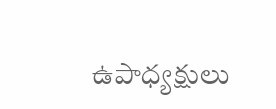ఉపాధ్యక్షులు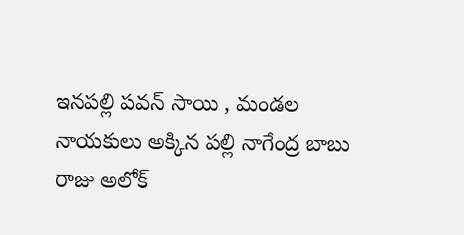ఇనపల్లి పవన్ సాయి , మండల నాయకులు అక్కిన పల్లి నాగేంద్ర బాబు రాజు అలోక్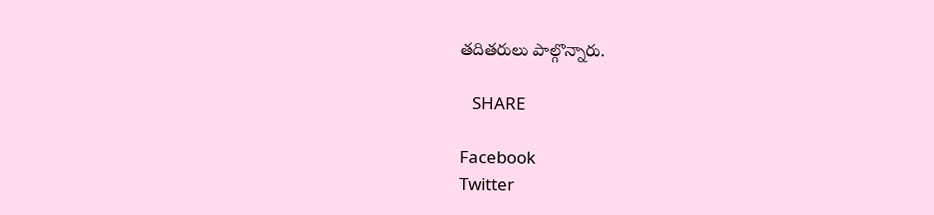తదితరులు పాల్గొన్నారు.

   SHARE

Facebook
Twitter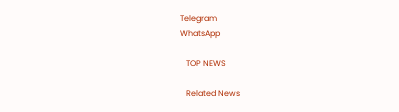Telegram
WhatsApp

   TOP NEWS

   Related News